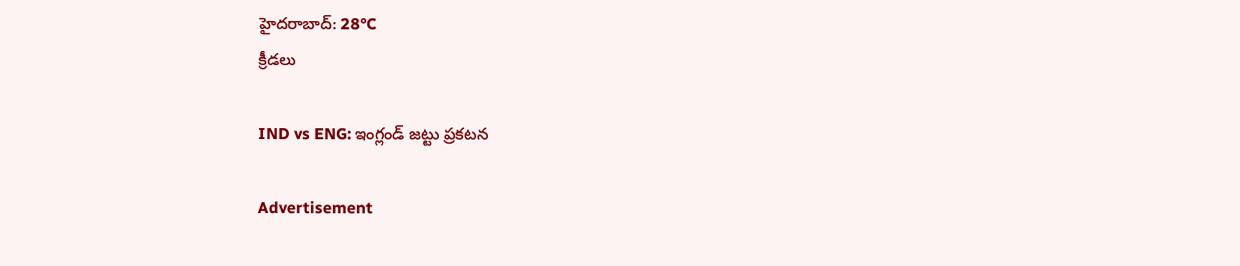హైదరాబాద్: 28°C
క్రీడలు

IND vs ENG: ఇంగ్లండ్ జట్టు ప్రకటన

Advertisement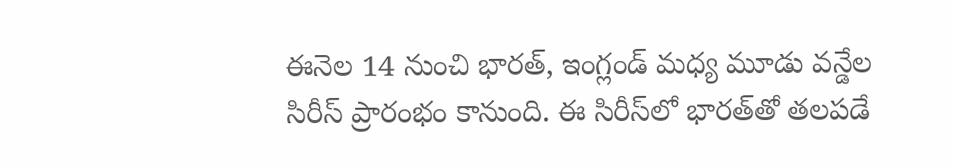ఈనెల 14 నుంచి భారత్, ఇంగ్లండ్ మధ్య మూడు వన్డేల సిరీస్ ప్రారంభం కానుంది. ఈ సిరీస్‌లో భారత్‌తో తలపడే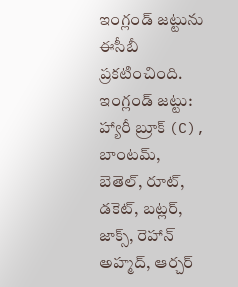ఇంగ్లండ్ జట్టును ఈసీబీ ప్రకటించింది.
ఇంగ్లండ్ జట్టు: హ్యారీ బ్రూక్ (C), బాంటమ్, బెతెల్, రూట్, డకెట్, బట్లర్, జాక్స్, రెహాన్ అహ్మద్, ఆర్చర్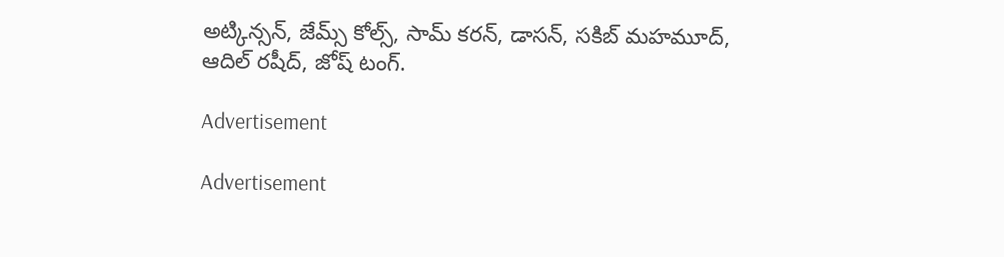అట్కిన్సన్, జేమ్స్ కోల్స్, సామ్ కరన్, డాసన్, సకిబ్ మహమూద్, ఆదిల్ రషీద్, జోష్ టంగ్.

Advertisement

Advertisement